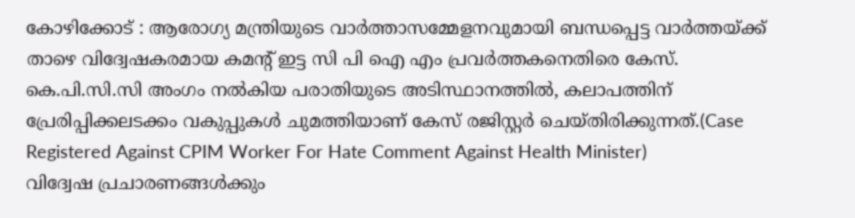കോഴിക്കോട് : ആരോഗ്യ മന്ത്രിയുടെ വാർത്താസമ്മേളനവുമായി ബന്ധപ്പെട്ട വാർത്തയ്ക്ക് താഴെ വിദ്വേഷകരമായ കമന്റ് ഇട്ട സി പി ഐ എം പ്രവർത്തകനെതിരെ കേസ്. കെ.പി.സി.സി അംഗം നൽകിയ പരാതിയുടെ അടിസ്ഥാനത്തിൽ, കലാപത്തിന് പ്രേരിപ്പിക്കലടക്കം വകുപ്പുകൾ ചുമത്തിയാണ് കേസ് രജിസ്റ്റർ ചെയ്തിരിക്കുന്നത്.(Case Registered Against CPIM Worker For Hate Comment Against Health Minister)
വിദ്വേഷ പ്രചാരണങ്ങൾക്കും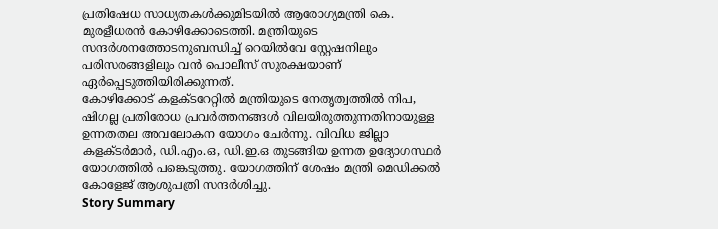പ്രതിഷേധ സാധ്യതകൾക്കുമിടയിൽ ആരോഗ്യമന്ത്രി കെ. മുരളീധരൻ കോഴിക്കോടെത്തി. മന്ത്രിയുടെ സന്ദർശനത്തോടനുബന്ധിച്ച് റെയിൽവേ സ്റ്റേഷനിലും പരിസരങ്ങളിലും വൻ പൊലീസ് സുരക്ഷയാണ് ഏർപ്പെടുത്തിയിരിക്കുന്നത്.
കോഴിക്കോട് കളക്ടറേറ്റിൽ മന്ത്രിയുടെ നേതൃത്വത്തിൽ നിപ, ഷിഗല്ല പ്രതിരോധ പ്രവർത്തനങ്ങൾ വിലയിരുത്തുന്നതിനായുള്ള ഉന്നതതല അവലോകന യോഗം ചേർന്നു. വിവിധ ജില്ലാ കളക്ടർമാർ, ഡി.എം.ഒ, ഡി.ഇ.ഒ തുടങ്ങിയ ഉന്നത ഉദ്യോഗസ്ഥർ യോഗത്തിൽ പങ്കെടുത്തു. യോഗത്തിന് ശേഷം മന്ത്രി മെഡിക്കൽ കോളേജ് ആശുപത്രി സന്ദർശിച്ചു.
Story Summary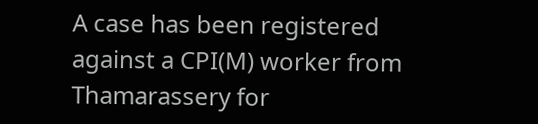A case has been registered against a CPI(M) worker from Thamarassery for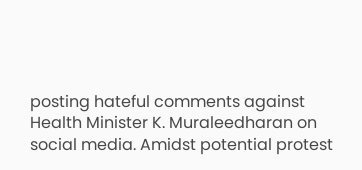posting hateful comments against Health Minister K. Muraleedharan on social media. Amidst potential protest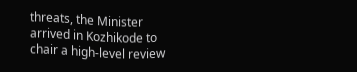threats, the Minister arrived in Kozhikode to chair a high-level review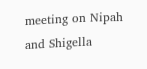meeting on Nipah and Shigella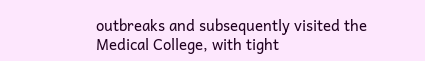outbreaks and subsequently visited the Medical College, with tight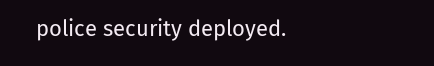police security deployed.